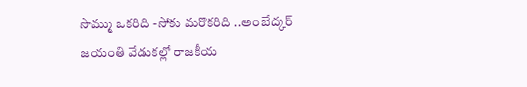సొమ్ము ఒకరిది -సోకు మరొకరిది ..అంబేద్కర్ జయంతి వేడుకల్లో రాజకీయ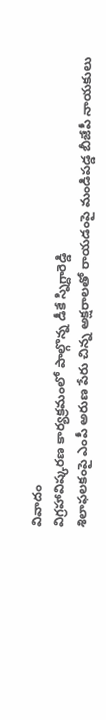వివాదం
విగ్రహావిష్కరణ కార్యక్రమంలో పాల్గొన్న డీకే స్నిగ్దారెడ్డి
శిలాఫలకంపై ఎంపీ అరుణ పేరు చిన్న అక్షరాలతో రాయడంపై మండిపడ్డ బీజేపీ నాయకులు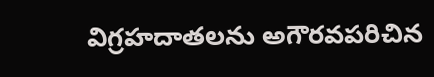విగ్రహదాతలను అగౌరవపరిచిన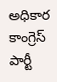అధికార కాంగ్రెస్ పార్టీ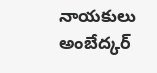నాయకులు
అంబేద్కర్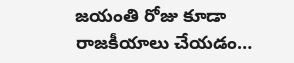జయంతి రోజు కూడా రాజకీయాలు చేయడం…